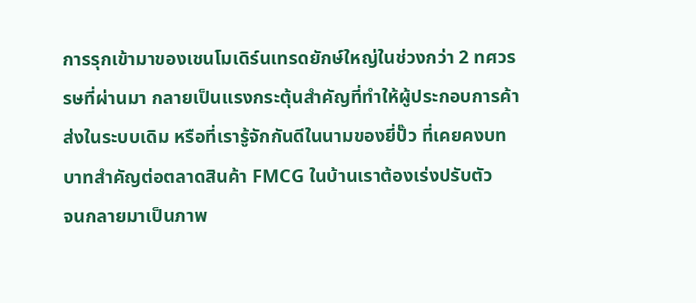การรุกเข้ามาของเชนโมเดิร์นเทรดยักษ์ใหญ่ในช่วงกว่า 2 ทศวรรษที่ผ่านมา กลายเป็นแรงกระตุ้นสำคัญที่ทำให้ผู้ประกอบการค้าส่งในระบบเดิม หรือที่เรารู้จักกันดีในนามของยี่ปั๊ว ที่เคยคงบทบาทสำคัญต่อตลาดสินค้า FMCG ในบ้านเราต้องเร่งปรับตัว
จนกลายมาเป็นภาพ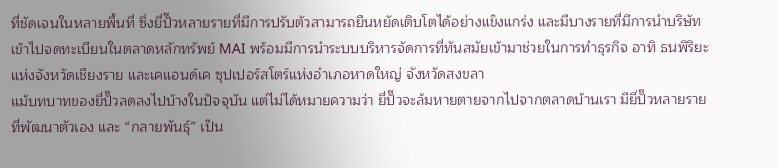ที่ชัดเจนในหลายพื้นที่ ซึ่งยี่ปั๊วหลายรายที่มีการปรับตัวสามารถยืนหยัดเติบโตได้อย่างแข็งแกร่ง และมีบางรายที่มีการนำบริษัทเข้าไปจดทะเบียนในตลาดหลักทรัพย์ MAI พร้อมมีการนำระบบบริหารจัดการที่ทันสมัยเข้ามาช่วยในการทำธุรกิจ อาทิ ธนพิริยะ แห่งจังหวัดเชียงราย และเคแอนด์เค ซุปเปอร์สโตร์แห่งอำเภอหาดใหญ่ จังหวัดสงขลา
แม้บทบาทของยี่ปั๊วลดลงไปบ้างในปัจจุบัน แต่ไม่ได้หมายความว่า ยี่ปั๊วจะล้มหายตายจากไปจากตลาดบ้านเรา มียี่ปั๊วหลายรายที่พัฒนาตัวเอง และ “กลายพันธุ์” เป็น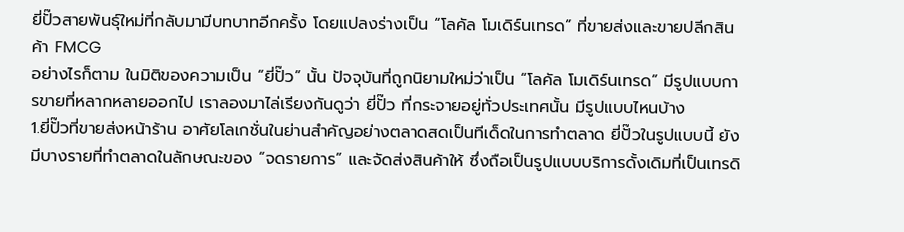ยี่ปั๊วสายพันธุ์ใหม่ที่กลับมามีบทบาทอีกครั้ง โดยแปลงร่างเป็น “โลคัล โมเดิร์นเทรด” ที่ขายส่งและขายปลีกสินค้า FMCG
อย่างไรก็ตาม ในมิติของความเป็น “ยี่ปั๊ว” นั้น ปัจจุบันที่ถูกนิยามใหม่ว่าเป็น “โลคัล โมเดิร์นเทรด” มีรูปแบบการขายที่หลากหลายออกไป เราลองมาไล่เรียงกันดูว่า ยี่ปั๊ว ที่กระจายอยู่ทั่วประเทศนั้น มีรูปแบบไหนบ้าง
1.ยี่ปั๊วที่ขายส่งหน้าร้าน อาศัยโลเกชั่นในย่านสำคัญอย่างตลาดสดเป็นทีเด็ดในการทำตลาด ยี่ปั๊วในรูปแบบนี้ ยังมีบางรายที่ทำตลาดในลักษณะของ “จดรายการ” และจัดส่งสินค้าให้ ซึ่งถือเป็นรูปแบบบริการดั้งเดิมที่เป็นเทรดิ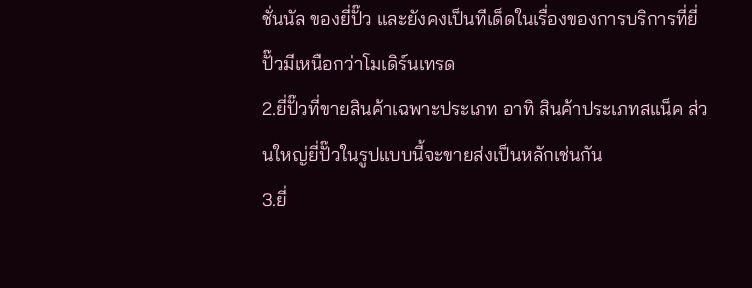ชั่นนัล ของยี่ปั๊ว และยังคงเป็นทีเด็ดในเรื่องของการบริการที่ยี่ปั๊วมีเหนือกว่าโมเดิร์นเทรด
2.ยี่ปั๊วที่ขายสินค้าเฉพาะประเภท อาทิ สินค้าประเภทสแน็ค ส่วนใหญ่ยี่ปั๊วในรูปแบบนี้จะขายส่งเป็นหลักเช่นกัน
3.ยี่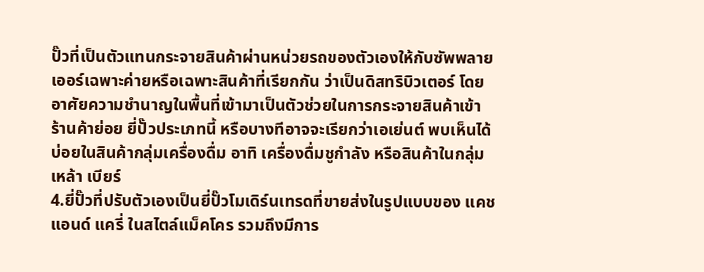ปั๊วที่เป็นตัวแทนกระจายสินค้าผ่านหน่วยรถของตัวเองให้กับซัพพลายเออร์เฉพาะค่ายหรือเฉพาะสินค้าที่เรียกกัน ว่าเป็นดิสทริบิวเตอร์ โดยอาศัยความชำนาญในพื้นที่เข้ามาเป็นตัวช่วยในการกระจายสินค้าเข้าร้านค้าย่อย ยี่ปั๊วประเภทนี้ หรือบางทีอาจจะเรียกว่าเอเย่นต์ พบเห็นได้บ่อยในสินค้ากลุ่มเครื่องดื่ม อาทิ เครื่องดื่มชูกำลัง หรือสินค้าในกลุ่มเหล้า เบียร์
4.ยี่ปั๊วที่ปรับตัวเองเป็นยี่ปั๊วโมเดิร์นเทรดที่ขายส่งในรูปแบบของ แคช แอนด์ แครี่ ในสไตล์แม็คโคร รวมถึงมีการ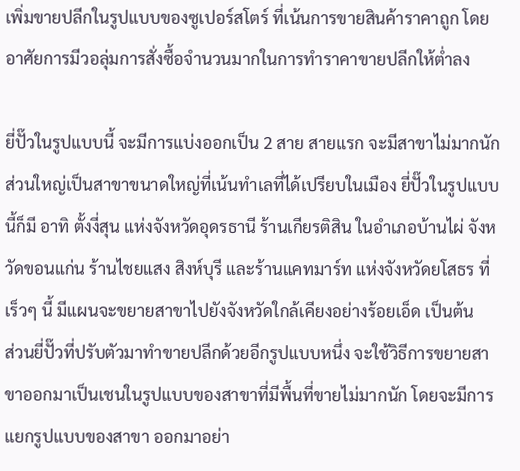เพิ่มขายปลีกในรูปแบบของซูเปอร์สโตร์ ที่เน้นการขายสินค้าราคาถูก โดยอาศัยการมีวอลุ่มการสั่งซื้อจำนวนมากในการทำราคาขายปลีกให้ต่ำลง

ยี่ปั๊วในรูปแบบนี้ จะมีการแบ่งออกเป็น 2 สาย สายแรก จะมีสาขาไม่มากนัก ส่วนใหญ่เป็นสาขาขนาดใหญ่ที่เน้นทำเลที่ได้เปรียบในเมือง ยี่ปั๊วในรูปแบบนี้ก็มี อาทิ ตั้งงี่สุน แห่งจังหวัดอุดรธานี ร้านเกียรติสิน ในอำเภอบ้านไผ่ จังหวัดขอนแก่น ร้านไชยแสง สิงห์บุรี และร้านแคทมาร์ท แห่งจังหวัดยโสธร ที่เร็วๆ นี้ มีแผนจะขยายสาขาไปยังจังหวัดใกล้เคียงอย่างร้อยเอ็ด เป็นต้น
ส่วนยี่ปั๊วที่ปรับตัวมาทำขายปลีกด้วยอีกรูปแบบหนึ่ง จะใช้วิธีการขยายสาขาออกมาเป็นเชนในรูปแบบของสาขาที่มีพื้นที่ขายไม่มากนัก โดยจะมีการแยกรูปแบบของสาขา ออกมาอย่า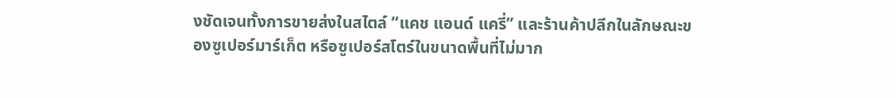งชัดเจนทั้งการขายส่งในสไตล์ “แคช แอนด์ แครี่” และร้านค้าปลีกในลักษณะของซูเปอร์มาร์เก็ต หรือซูเปอร์สโตร์ในขนาดพื้นที่ไม่มาก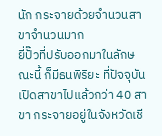นัก กระจายด้วยจำนวนสาขาจำนวนมาก
ยี่ปั๊วที่ปรับออกมาในลักษณะนี้ ก็มีธนพิริยะ ที่ปัจจุบันเปิดสาขาไปแล้วกว่า 40 สาขา กระจายอยู่ในจังหวัดเชี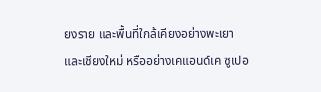ยงราย และพื้นที่ใกล้เคียงอย่างพะเยาและเชียงใหม่ หรืออย่างเคแอนด์เค ซูเปอ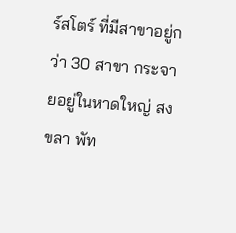ร์สโตร์ ที่มีสาขาอยู่กว่า 30 สาขา กระจายอยู่ในหาดใหญ่ สงขลา พัท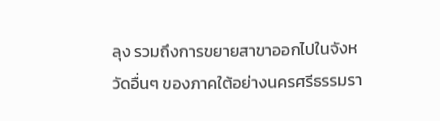ลุง รวมถึงการขยายสาขาออกไปในจังหวัดอื่นๆ ของภาคใต้อย่างนครศรีธรรมรา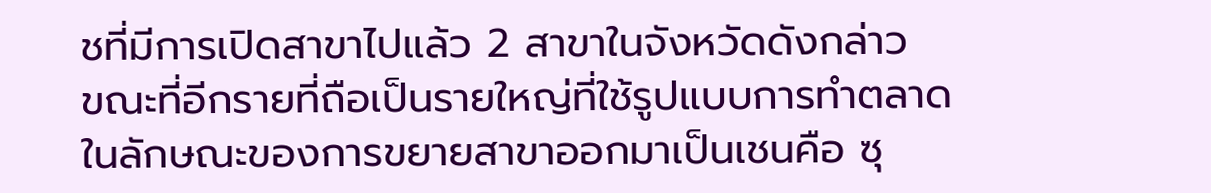ชที่มีการเปิดสาขาไปแล้ว 2 สาขาในจังหวัดดังกล่าว
ขณะที่อีกรายที่ถือเป็นรายใหญ่ที่ใช้รูปแบบการทำตลาดในลักษณะของการขยายสาขาออกมาเป็นเชนคือ ซุ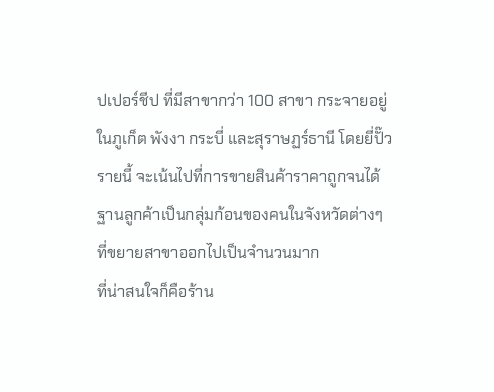ปเปอร์ชีป ที่มีสาขากว่า 100 สาขา กระจายอยู่ในภูเก็ต พังงา กระบี่ และสุราษฏร์ธานี โดยยี่ปั๊วรายนี้ จะเน้นไปที่การขายสินค้าราคาถูกจนได้ฐานลูกค้าเป็นกลุ่มก้อนของคนในจังหวัดต่างๆ ที่ขยายสาขาออกไปเป็นจำนวนมาก
ที่น่าสนใจก็คือร้าน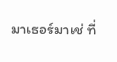มาเธอร์มาเช่ ที่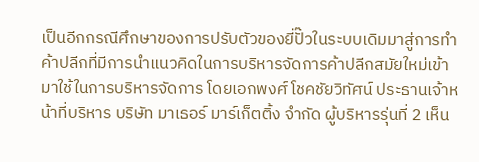เป็นอีกกรณีศึกษาของการปรับตัวของยี่ปั๊วในระบบเดิมมาสู่การทำค้าปลีกที่มีการนำแนวคิดในการบริหารจัดการค้าปลีกสมัยใหม่เข้ามาใช้ในการบริหารจัดการ โดยเอกพงศ์ โชคชัยวิทัศน์ ประธานเจ้าหน้าที่บริหาร บริษัท มาเธอร์ มาร์เก็ตติ้ง จำกัด ผู้บริหารรุ่นที่ 2 เห็น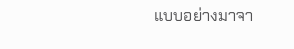แบบอย่างมาจา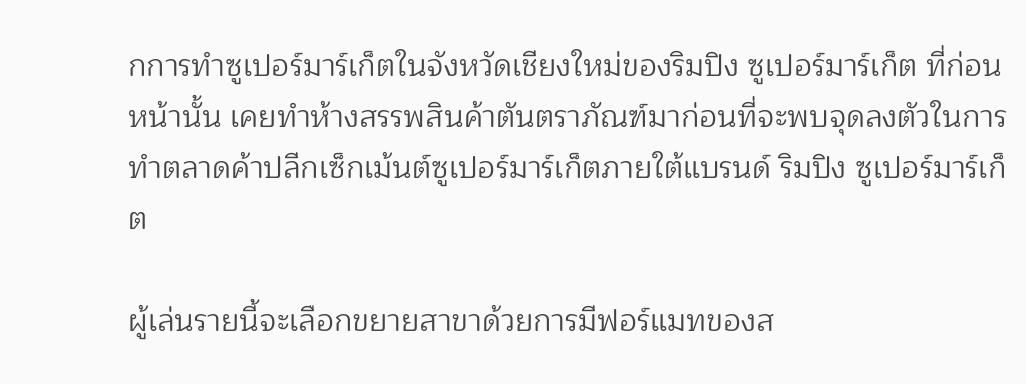กการทำซูเปอร์มาร์เก็ตในจังหวัดเชียงใหม่ของริมปิง ซูเปอร์มาร์เก็ต ที่ก่อนหน้านั้น เคยทำห้างสรรพสินค้าตันตราภัณฑ์มาก่อนที่จะพบจุดลงตัวในการทำตลาดค้าปลีกเซ็กเม้นต์ซูเปอร์มาร์เก็ตภายใต้แบรนด์ ริมปิง ซูเปอร์มาร์เก็ต

ผู้เล่นรายนี้จะเลือกขยายสาขาด้วยการมีฟอร์แมทของส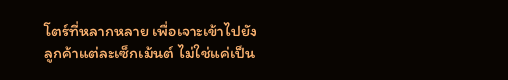โตร์ที่หลากหลาย เพื่อเจาะเข้าไปยังลูกค้าแต่ละเซ็กเม้นต์ ไม่ใช่แค่เป็น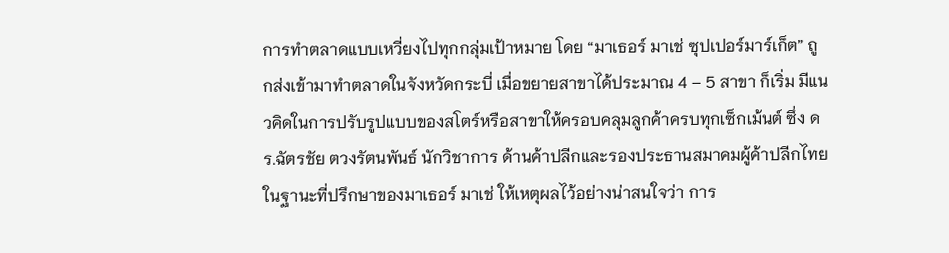การทำตลาดแบบเหวี่ยงไปทุกกลุ่มเป้าหมาย โดย “มาเธอร์ มาเช่ ซุปเปอร์มาร์เก็ต” ถูกส่งเข้ามาทำตลาดในจังหวัดกระบี่ เมื่อขยายสาขาได้ประมาณ 4 – 5 สาขา ก็เริ่ม มีแนวคิดในการปรับรูปแบบของสโตร์หรือสาขาให้ครอบคลุมลูกค้าครบทุกเซ็กเม้นต์ ซึ่ง ดร.ฉัตรชัย ตวงรัตนพันธ์ นักวิชาการ ด้านค้าปลีกและรองประธานสมาคมผู้ค้าปลีกไทย ในฐานะที่ปรึกษาของมาเธอร์ มาเช่ ให้เหตุผลไว้อย่างน่าสนใจว่า การ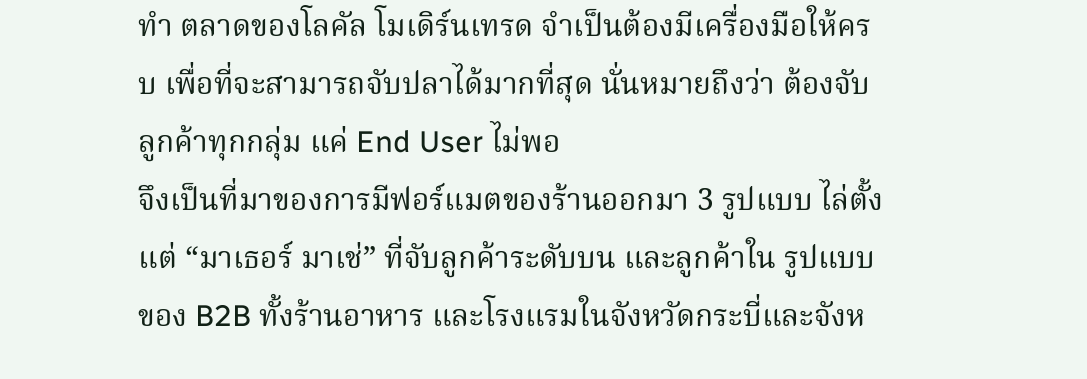ทำ ตลาดของโลคัล โมเดิร์นเทรด จำเป็นต้องมีเครื่องมือให้ครบ เพื่อที่จะสามารถจับปลาได้มากที่สุด นั่นหมายถึงว่า ต้องจับ ลูกค้าทุกกลุ่ม แค่ End User ไม่พอ
จึงเป็นที่มาของการมีฟอร์แมตของร้านออกมา 3 รูปแบบ ไล่ตั้งแต่ “มาเธอร์ มาเช่” ที่จับลูกค้าระดับบน และลูกค้าใน รูปแบบของ B2B ทั้งร้านอาหาร และโรงแรมในจังหวัดกระบี่และจังห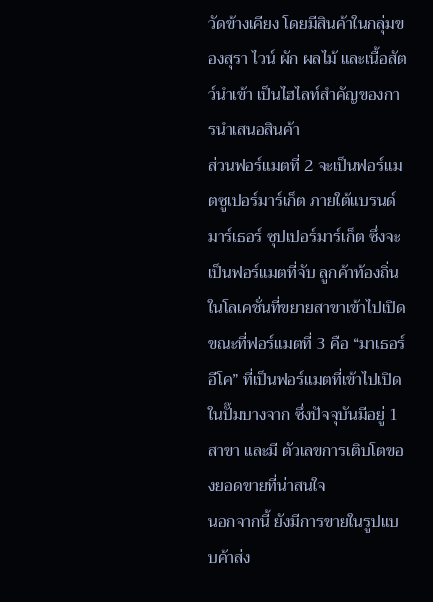วัดข้างเคียง โดยมีสินค้าในกลุ่มของสุรา ไวน์ ผัก ผลไม้ และเนื้อสัตว์นำเข้า เป็นไฮไลท์สำคัญของการนำเสนอสินค้า
ส่วนฟอร์แมตที่ 2 จะเป็นฟอร์แมตซูเปอร์มาร์เก็ต ภายใต้แบรนด์ มาร์เธอร์ ซุปเปอร์มาร์เก็ต ซึ่งจะเป็นฟอร์แมตที่จับ ลูกค้าท้องถิ่นในโลเคชั่นที่ขยายสาขาเข้าไปเปิด
ขณะที่ฟอร์แมตที่ 3 คือ “มาเธอร์ อีโค” ที่เป็นฟอร์แมตที่เข้าไปเปิดในปั๊มบางจาก ซึ่งปัจจุบันมีอยู่ 1 สาขา และมี ตัวเลขการเติบโตของยอดขายที่น่าสนใจ
นอกจากนี้ ยังมีการขายในรูปแบบค้าส่ง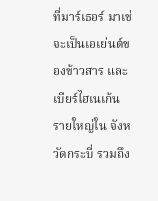ที่มาร์เธอร์ มาเช่ จะเป็นเอเย่นต์ของข้าวสาร และเบียร์ไฮเนเก้น รายใหญ่ใน จังหวัดกระบี่ รวมถึง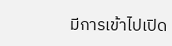มีการเข้าไปเปิด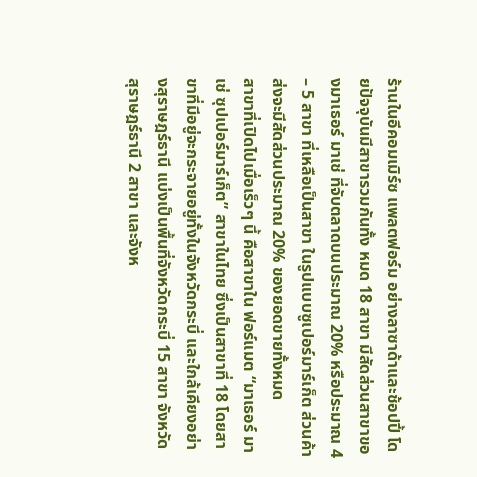ร้านในอีคอมเมิร์ซ แพลตฟอร์ม อย่างลาซาด้าและช้อปปี้ โดยปัจจุบันมีสาขารวมกันทั้ง หมด 18 สาขา มีสัดส่วนสาขาของมาเธอร์ มาเช่ ที่จับตลาดบนประมาณ 20% หรือประมาณ 4 – 5 สาขา ที่เหลือเป็นสาขา ในรูปแบบซูเปอร์มาร์เก็ต ส่วนค้าส่งจะมีสัดส่วนประมาณ 20% ของยอดขายทั้งหมด
สาขาที่เปิดไปเมื่อเร็วๆ นี้ คือสาขาใน ฟอร์แมต “มาเธอร์ มาเช่ ซุปเปอร์มาร์เก็ต” สาขาในไทย ซึ่งเป็นสาขาที่ 18 โดยสาขาที่มีอยู่จะกระจายอยู่ทั้งในจังหวัดกระบี่ และใกล้เคียงอย่างสุราษฎร์ธานี แบ่งเป็นพื้นที่จังหวัดกระบี่ 15 สาขา จังหวัดสุราษฎร์ธานี 2 สาขา และจังห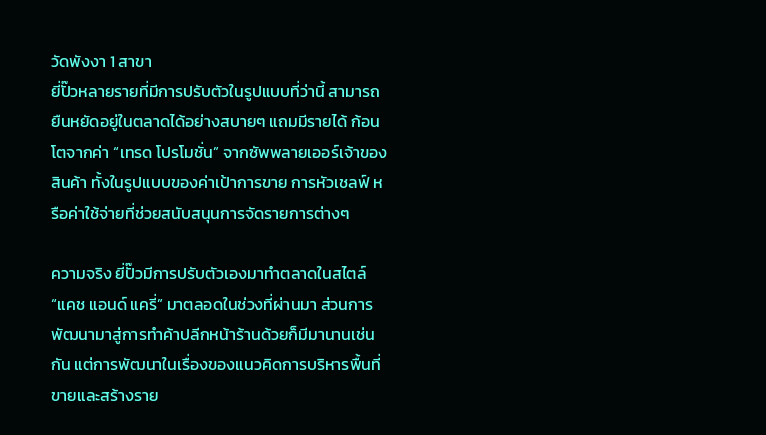วัดพังงา 1 สาขา
ยี่ปั๊วหลายรายที่มีการปรับตัวในรูปแบบที่ว่านี้ สามารถยืนหยัดอยู่ในตลาดได้อย่างสบายๆ แถมมีรายได้ ก้อนโตจากค่า “เทรด โปรโมชั่น” จากซัพพลายเออร์เจ้าของสินค้า ทั้งในรูปแบบของค่าเป้าการขาย การหัวเชลฟ์ หรือค่าใช้จ่ายที่ช่วยสนับสนุนการจัดรายการต่างๆ

ความจริง ยี่ปั๊วมีการปรับตัวเองมาทำตลาดในสไตล์ “แคช แอนด์ แครี่” มาตลอดในช่วงที่ผ่านมา ส่วนการพัฒนามาสู่การทำค้าปลีกหน้าร้านด้วยก็มีมานานเช่นกัน แต่การพัฒนาในเรื่องของแนวคิดการบริหารพื้นที่ขายและสร้างราย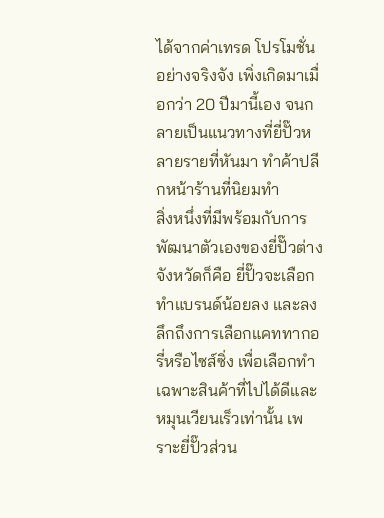ได้จากค่าเทรด โปรโมชั่น อย่างจริงจัง เพิ่งเกิดมาเมื่อกว่า 20 ปีมานี้เอง จนกลายเป็นแนวทางที่ยี่ปั๊วหลายรายที่หันมา ทำค้าปลีกหน้าร้านที่นิยมทำ
สิ่งหนึ่งที่มีพร้อมกับการพัฒนาตัวเองของยี่ปั๊วต่างจังหวัดก็คือ ยี่ปั๊วจะเลือกทำแบรนด์น้อยลง และลงลึกถึงการเลือกแคททากอรี่หรือไซส์ซิ่ง เพื่อเลือกทำเฉพาะสินค้าที่ไปได้ดีและหมุนเวียนเร็วเท่านั้น เพราะยี่ปั๊วส่วน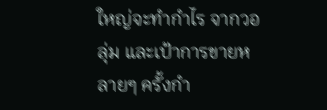ใหญ่จะทำกำไร จากวอลุ่ม และเป้าการขายหลายๆ ครั้งกำ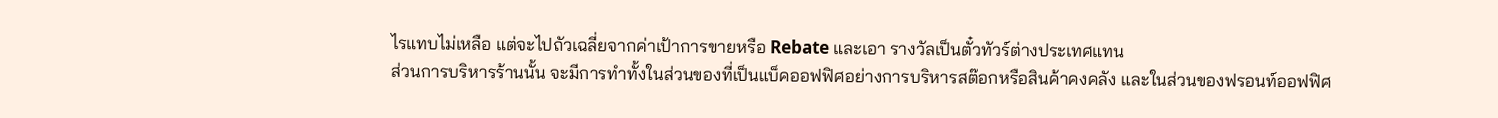ไรแทบไม่เหลือ แต่จะไปถัวเฉลี่ยจากค่าเป้าการขายหรือ Rebate และเอา รางวัลเป็นตั๋วทัวร์ต่างประเทศแทน
ส่วนการบริหารร้านนั้น จะมีการทำทั้งในส่วนของที่เป็นแบ็คออฟฟิศอย่างการบริหารสต๊อกหรือสินค้าคงคลัง และในส่วนของฟรอนท์ออฟฟิศ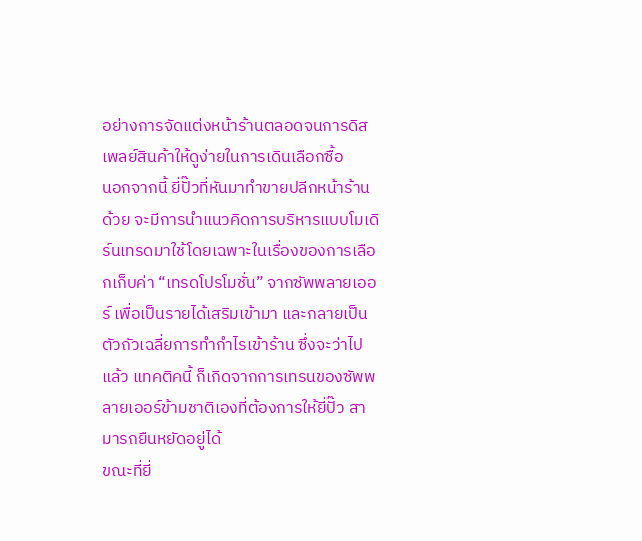อย่างการจัดแต่งหน้าร้านตลอดจนการดิสเพลย์สินค้าให้ดูง่ายในการเดินเลือกซื้อ
นอกจากนี้ ยี่ปั๊วที่หันมาทำขายปลีกหน้าร้านด้วย จะมีการนำแนวคิดการบริหารแบบโมเดิร์นเทรดมาใช้โดยเฉพาะในเรื่องของการเลือกเก็บค่า “เทรดโปรโมชั่น” จากซัพพลายเออร์ เพื่อเป็นรายได้เสริมเข้ามา และกลายเป็นตัวถัวเฉลี่ยการทำกำไรเข้าร้าน ซึ่งจะว่าไปแล้ว แทคติคนี้ ก็เกิดจากการเทรนของซัพพลายเออร์ข้ามชาติเองที่ต้องการให้ยี่ปั๊ว สามารถยืนหยัดอยู่ได้
ขณะที่ยี่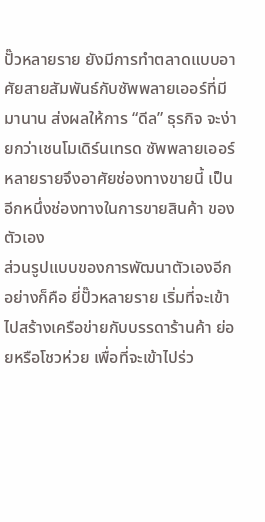ปั๊วหลายราย ยังมีการทำตลาดแบบอาศัยสายสัมพันธ์กับซัพพลายเออร์ที่มีมานาน ส่งผลให้การ “ดีล” ธุรกิจ จะง่ายกว่าเชนโมเดิร์นเทรด ซัพพลายเออร์หลายรายจึงอาศัยช่องทางขายนี้ เป็นอีกหนึ่งช่องทางในการขายสินค้า ของตัวเอง
ส่วนรูปแบบของการพัฒนาตัวเองอีกอย่างก็คือ ยี่ปั๊วหลายราย เริ่มที่จะเข้าไปสร้างเครือข่ายกับบรรดาร้านค้า ย่อยหรือโชวห่วย เพื่อที่จะเข้าไปร่ว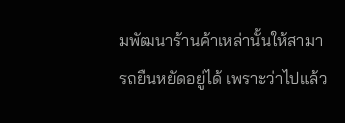มพัฒนาร้านค้าเหล่านั้นให้สามารถยืนหยัดอยู่ได้ เพราะว่าไปแล้ว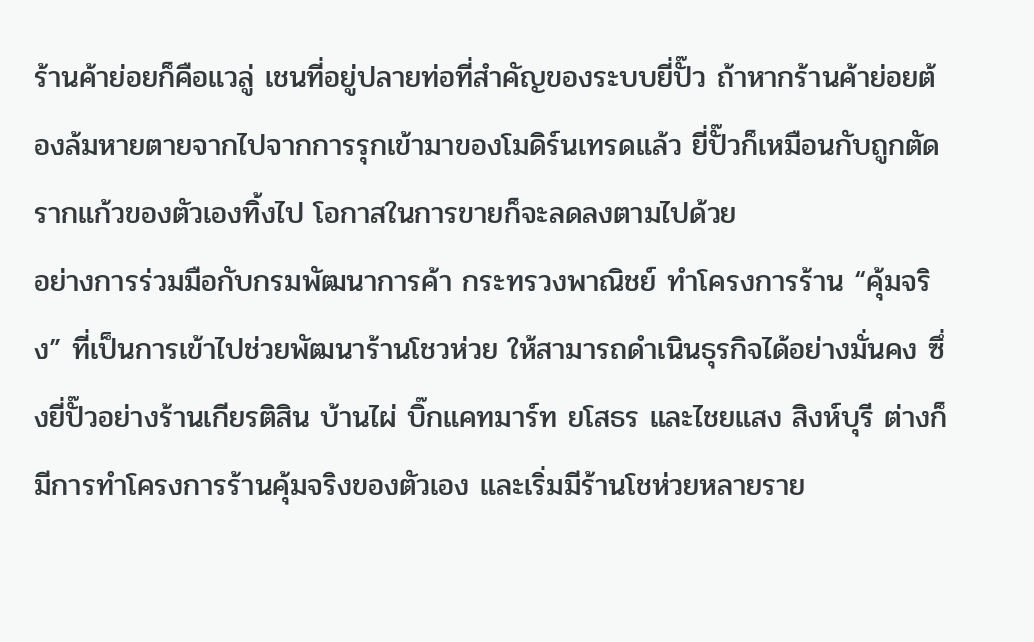ร้านค้าย่อยก็คือแวลู่ เชนที่อยู่ปลายท่อที่สำคัญของระบบยี่ปั๊ว ถ้าหากร้านค้าย่อยต้องล้มหายตายจากไปจากการรุกเข้ามาของโมดิร์นเทรดแล้ว ยี่ปั๊วก็เหมือนกับถูกตัดรากแก้วของตัวเองทิ้งไป โอกาสในการขายก็จะลดลงตามไปด้วย
อย่างการร่วมมือกับกรมพัฒนาการค้า กระทรวงพาณิชย์ ทำโครงการร้าน “คุ้มจริง” ที่เป็นการเข้าไปช่วยพัฒนาร้านโชวห่วย ให้สามารถดำเนินธุรกิจได้อย่างมั่นคง ซึ่งยี่ปั๊วอย่างร้านเกียรติสิน บ้านไผ่ บิ๊กแคทมาร์ท ยโสธร และไชยแสง สิงห์บุรี ต่างก็มีการทำโครงการร้านคุ้มจริงของตัวเอง และเริ่มมีร้านโชห่วยหลายราย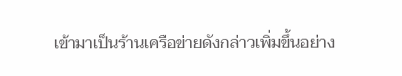เข้ามาเป็นร้านเครือข่ายดังกล่าวเพิ่มขึ้นอย่าง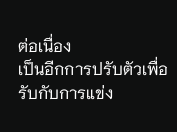ต่อเนื่อง
เป็นอีกการปรับตัวเพื่อรับกับการแข่ง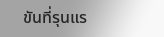ขันที่รุนแร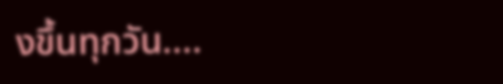งขึ้นทุกวัน....